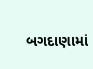બગદાણામાં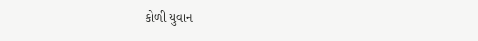કોળી યુવાન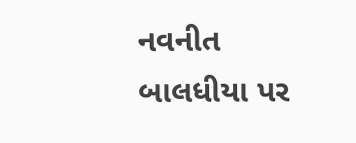નવનીત બાલધીયા પર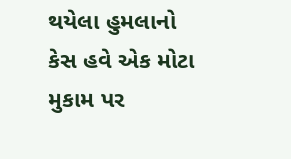થયેલા હુમલાનો કેસ હવે એક મોટા મુકામ પર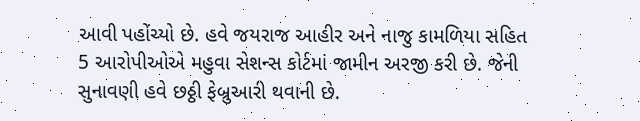આવી પહોંચ્યો છે. હવે જયરાજ આહીર અને નાજુ કામળિયા સહિત 5 આરોપીઓએ મહુવા સેશન્સ કોર્ટમાં જામીન અરજી કરી છે. જેની સુનાવણી હવે છઠ્ઠી ફેબ્રુઆરી થવાની છે.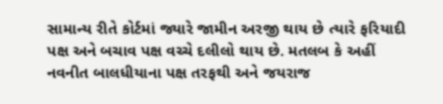સામાન્ય રીતે કોર્ટમાં જ્યારે જામીન અરજી થાય છે ત્યારે ફરિયાદી પક્ષ અને બચાવ પક્ષ વચ્ચે દલીલો થાય છે. મતલબ કે અહીં નવનીત બાલધીયાના પક્ષ તરફથી અને જયરાજ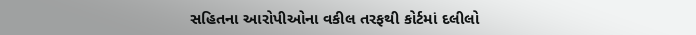સહિતના આરોપીઓના વકીલ તરફથી કોર્ટમાં દલીલો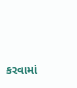કરવામાં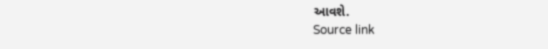આવશે.
Source link